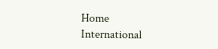Home International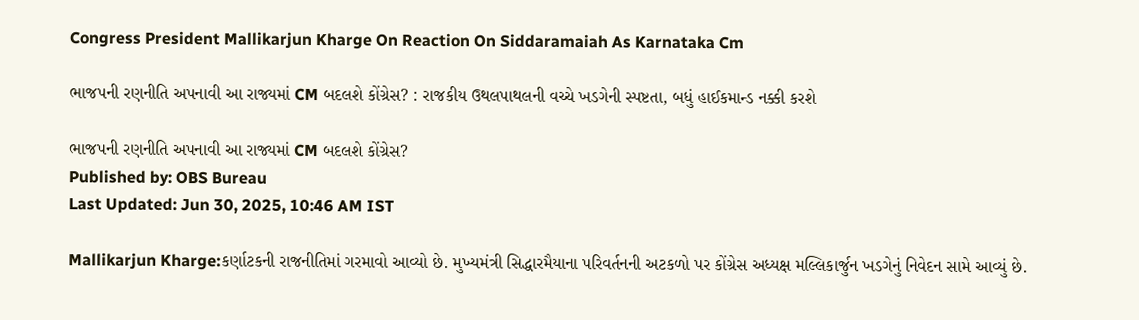Congress President Mallikarjun Kharge On Reaction On Siddaramaiah As Karnataka Cm

ભાજપની રણનીતિ અપનાવી આ રાજ્યમાં CM બદલશે કોંગ્રેસ? : રાજકીય ઉથલપાથલની વચ્ચે ખડગેની સ્પષ્ટતા, બધું હાઈકમાન્ડ નક્કી કરશે

ભાજપની રણનીતિ અપનાવી આ રાજ્યમાં CM બદલશે કોંગ્રેસ?
Published by: OBS Bureau
Last Updated: Jun 30, 2025, 10:46 AM IST

Mallikarjun Kharge:કર્ણાટકની રાજનીતિમાં ગરમાવો આવ્યો છે. મુખ્યમંત્રી સિદ્ધારમૈયાના પરિવર્તનની અટકળો પર કોંગ્રેસ અધ્યક્ષ મલ્લિકાર્જુન ખડગેનું નિવેદન સામે આવ્યું છે.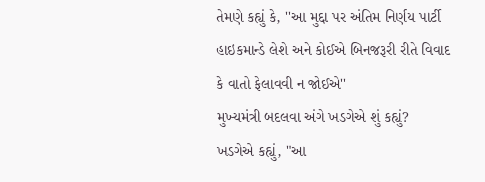તેમણે કહ્યું કે, ''આ મુદ્દા પર અંતિમ નિર્ણય પાર્ટી હાઇકમાન્ડે લેશે અને કોઈએ બિનજરૂરી રીતે વિવાદ કે વાતો ફેલાવવી ન જોઈએ''
મુખ્યમંત્રી બદલવા અંગે ખડગેએ શું કહ્યું?
ખડગેએ કહ્યું, "આ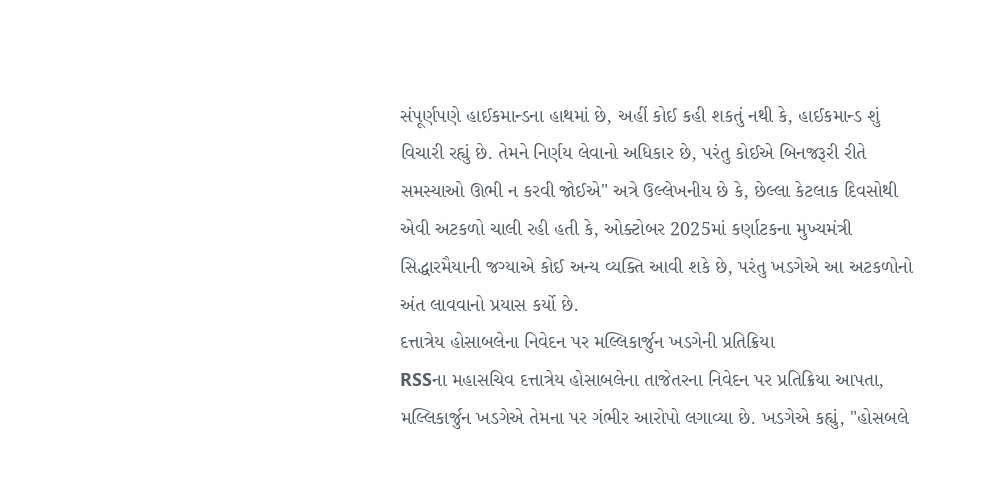સંપૂર્ણપણે હાઈકમાન્ડના હાથમાં છે, અહીં કોઈ કહી શકતું નથી કે, હાઈકમાન્ડ શું વિચારી રહ્યું છે. તેમને નિર્ણય લેવાનો અધિકાર છે, પરંતુ કોઈએ બિનજરૂરી રીતે સમસ્યાઓ ઊભી ન કરવી જોઈએ" અત્રે ઉલ્લેખનીય છે કે, છેલ્લા કેટલાક દિવસોથી એવી અટકળો ચાલી રહી હતી કે, ઓક્ટોબર 2025માં કર્ણાટકના મુખ્યમંત્રી સિદ્ધારમૈયાની જગ્યાએ કોઈ અન્ય વ્યક્તિ આવી શકે છે, પરંતુ ખડગેએ આ અટકળોનો અંત લાવવાનો પ્રયાસ કર્યો છે.
દત્તાત્રેય હોસાબલેના નિવેદન પર મલ્લિકાર્જુન ખડગેની પ્રતિક્રિયા
RSSના મહાસચિવ દત્તાત્રેય હોસાબલેના તાજેતરના નિવેદન પર પ્રતિક્રિયા આપતા, મલ્લિકાર્જુન ખડગેએ તેમના પર ગંભીર આરોપો લગાવ્યા છે. ખડગેએ કહ્યું, "હોસબલે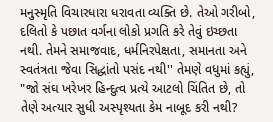મનુસ્મૃતિ વિચારધારા ધરાવતા વ્યક્તિ છે. તેઓ ગરીબો, દલિતો કે પછાત વર્ગના લોકો પ્રગતિ કરે તેવું ઇચ્છતા નથી. તેમને સમાજવાદ, ધર્મનિરપેક્ષતા, સમાનતા અને સ્વતંત્રતા જેવા સિદ્ધાંતો પસંદ નથી'' તેમણે વધુમાં કહ્યું, "જો સંઘ ખરેખર હિન્દુત્વ પ્રત્યે આટલો ચિંતિત છે, તો તેણે અત્યાર સુધી અસ્પૃશ્યતા કેમ નાબૂદ કરી નથી?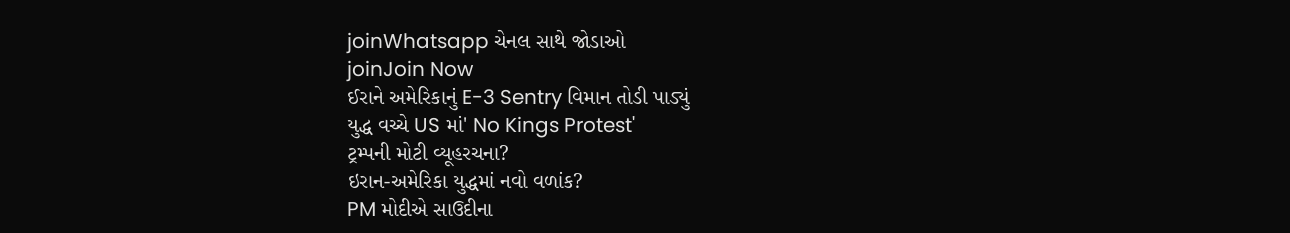joinWhatsapp ચેનલ સાથે જોડાઓ
joinJoin Now
ઈરાને અમેરિકાનું E-3 Sentry વિમાન તોડી પાડ્યું
યુદ્ધ વચ્ચે US માં' No Kings Protest'
ટ્રમ્પની મોટી વ્યૂહરચના?
ઇરાન-અમેરિકા યુદ્ધમાં નવો વળાંક?
PM મોદીએ સાઉદીના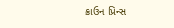ક્રાઉન પ્રિન્સ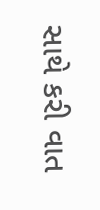સાથે કરી વાત